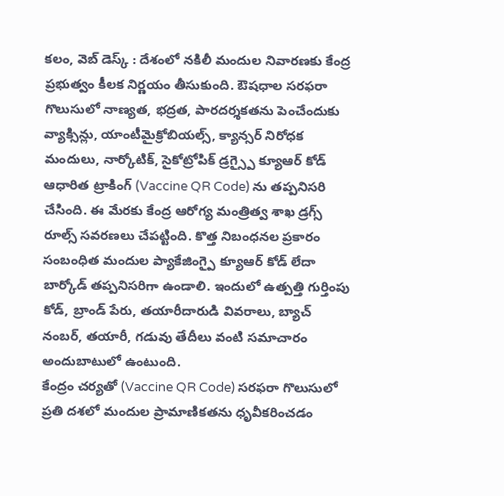కలం, వెబ్ డెస్క్ : దేశంలో నకిలీ మందుల నివారణకు కేంద్ర ప్రభుత్వం కీలక నిర్ణయం తీసుకుంది. ఔషధాల సరఫరా గొలుసులో నాణ్యత, భద్రత, పారదర్శకతను పెంచేందుకు వ్యాక్సిన్లు, యాంటీమైక్రోబియల్స్, క్యాన్సర్ నిరోధక మందులు, నార్కోటిక్, సైకోట్రోపిక్ డ్రగ్స్పై క్యూఆర్ కోడ్ ఆధారిత ట్రాకింగ్ (Vaccine QR Code) ను తప్పనిసరి చేసింది. ఈ మేరకు కేంద్ర ఆరోగ్య మంత్రిత్వ శాఖ డ్రగ్స్ రూల్స్ సవరణలు చేపట్టింది. కొత్త నిబంధనల ప్రకారం సంబంధిత మందుల ప్యాకేజింగ్పై క్యూఆర్ కోడ్ లేదా బార్కోడ్ తప్పనిసరిగా ఉండాలి. ఇందులో ఉత్పత్తి గుర్తింపు కోడ్, బ్రాండ్ పేరు, తయారీదారుడి వివరాలు, బ్యాచ్ నంబర్, తయారీ, గడువు తేదీలు వంటి సమాచారం అందుబాటులో ఉంటుంది.
కేంద్రం చర్యతో (Vaccine QR Code) సరఫరా గొలుసులో ప్రతి దశలో మందుల ప్రామాణికతను ధృవీకరించడం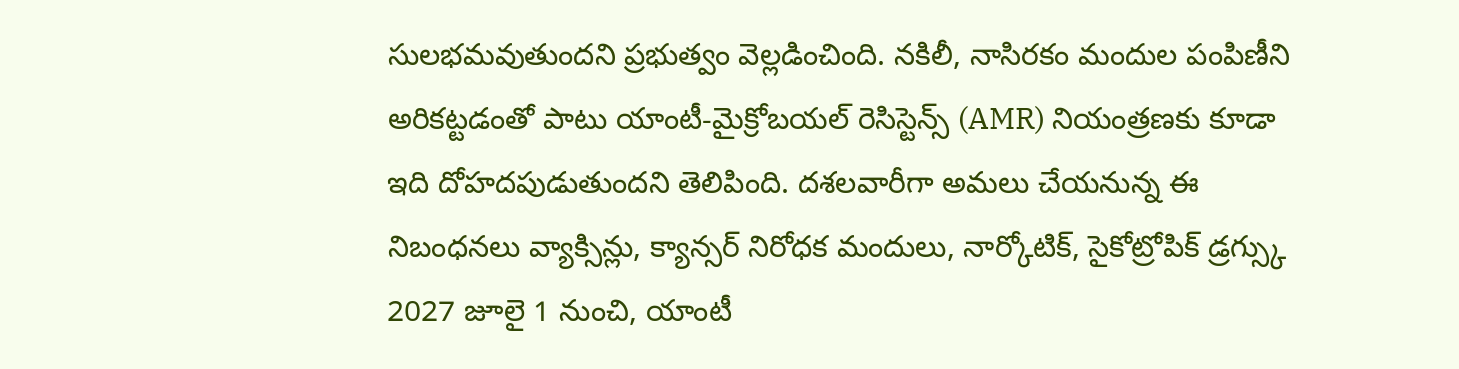సులభమవుతుందని ప్రభుత్వం వెల్లడించింది. నకిలీ, నాసిరకం మందుల పంపిణీని అరికట్టడంతో పాటు యాంటీ-మైక్రోబయల్ రెసిస్టెన్స్ (AMR) నియంత్రణకు కూడా ఇది దోహదపుడుతుందని తెలిపింది. దశలవారీగా అమలు చేయనున్న ఈ నిబంధనలు వ్యాక్సిన్లు, క్యాన్సర్ నిరోధక మందులు, నార్కోటిక్, సైకోట్రోపిక్ డ్రగ్స్కు 2027 జూలై 1 నుంచి, యాంటీ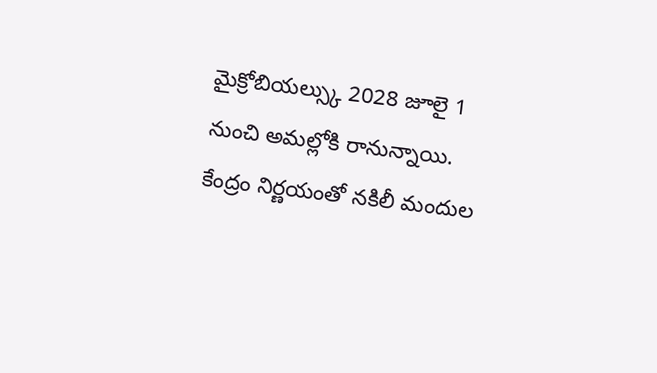మైక్రోబియల్స్కు 2028 జూలై 1 నుంచి అమల్లోకి రానున్నాయి. కేంద్రం నిర్ణయంతో నకిలీ మందుల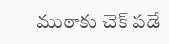ముఠాకు చెక్ పడే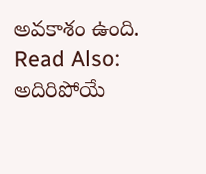అవకాశం ఉంది.
Read Also: అదిరిపోయే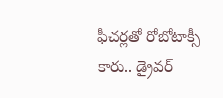ఫీచర్లతో రోబోటాక్సీ కారు.. డ్రైవర్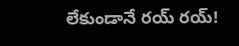లేకుండానే రయ్ రయ్!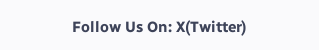Follow Us On: X(Twitter)